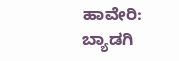ಹಾವೇರಿ: ಬ್ಯಾಡಗಿ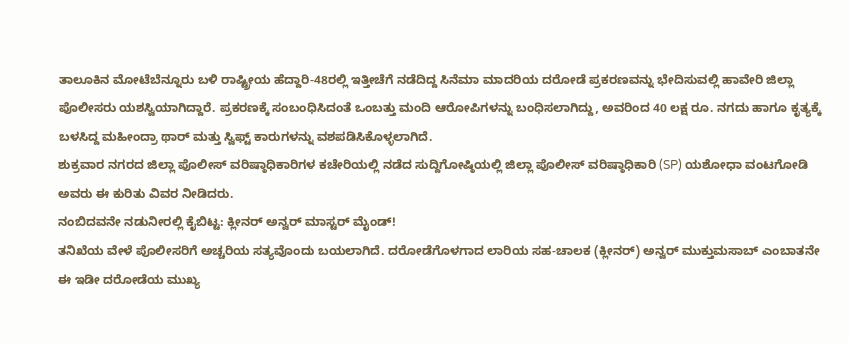ತಾಲೂಕಿನ ಮೋಟೆಬೆನ್ನೂರು ಬಳಿ ರಾಷ್ಟ್ರೀಯ ಹೆದ್ದಾರಿ-48ರಲ್ಲಿ ಇತ್ತೀಚೆಗೆ ನಡೆದಿದ್ದ ಸಿನೆಮಾ ಮಾದರಿಯ ದರೋಡೆ ಪ್ರಕರಣವನ್ನು ಭೇದಿಸುವಲ್ಲಿ ಹಾವೇರಿ ಜಿಲ್ಲಾ ಪೊಲೀಸರು ಯಶಸ್ವಿಯಾಗಿದ್ದಾರೆ. ಪ್ರಕರಣಕ್ಕೆ ಸಂಬಂಧಿಸಿದಂತೆ ಒಂಬತ್ತು ಮಂದಿ ಆರೋಪಿಗಳನ್ನು ಬಂಧಿಸಲಾಗಿದ್ದು, ಅವರಿಂದ 40 ಲಕ್ಷ ರೂ. ನಗದು ಹಾಗೂ ಕೃತ್ಯಕ್ಕೆ ಬಳಸಿದ್ದ ಮಹೀಂದ್ರಾ ಥಾರ್ ಮತ್ತು ಸ್ವಿಫ್ಟ್ ಕಾರುಗಳನ್ನು ವಶಪಡಿಸಿಕೊಳ್ಳಲಾಗಿದೆ.
ಶುಕ್ರವಾರ ನಗರದ ಜಿಲ್ಲಾ ಪೊಲೀಸ್ ವರಿಷ್ಠಾಧಿಕಾರಿಗಳ ಕಚೇರಿಯಲ್ಲಿ ನಡೆದ ಸುದ್ದಿಗೋಷ್ಠಿಯಲ್ಲಿ ಜಿಲ್ಲಾ ಪೊಲೀಸ್ ವರಿಷ್ಠಾಧಿಕಾರಿ (SP) ಯಶೋಧಾ ವಂಟಗೋಡಿ ಅವರು ಈ ಕುರಿತು ವಿವರ ನೀಡಿದರು.
ನಂಬಿದವನೇ ನಡುನೀರಲ್ಲಿ ಕೈಬಿಟ್ಟ: ಕ್ಲೀನರ್ ಅನ್ವರ್ ಮಾಸ್ಟರ್ ಮೈಂಡ್!
ತನಿಖೆಯ ವೇಳೆ ಪೊಲೀಸರಿಗೆ ಅಚ್ಚರಿಯ ಸತ್ಯವೊಂದು ಬಯಲಾಗಿದೆ. ದರೋಡೆಗೊಳಗಾದ ಲಾರಿಯ ಸಹ-ಚಾಲಕ (ಕ್ಲೀನರ್) ಅನ್ವರ್ ಮುಕ್ತುಮಸಾಬ್ ಎಂಬಾತನೇ ಈ ಇಡೀ ದರೋಡೆಯ ಮುಖ್ಯ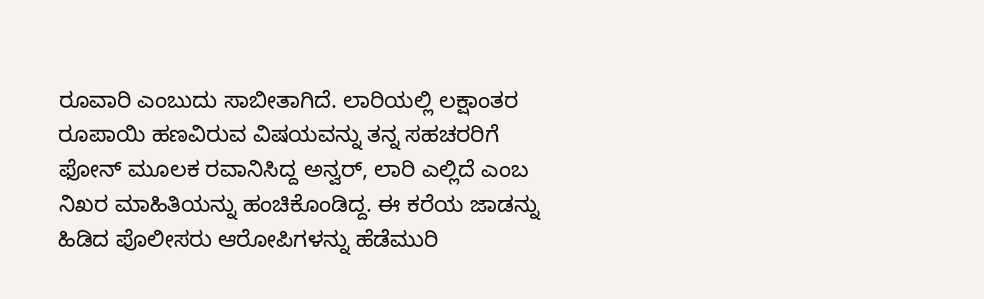ರೂವಾರಿ ಎಂಬುದು ಸಾಬೀತಾಗಿದೆ. ಲಾರಿಯಲ್ಲಿ ಲಕ್ಷಾಂತರ ರೂಪಾಯಿ ಹಣವಿರುವ ವಿಷಯವನ್ನು ತನ್ನ ಸಹಚರರಿಗೆ ಫೋನ್ ಮೂಲಕ ರವಾನಿಸಿದ್ದ ಅನ್ವರ್, ಲಾರಿ ಎಲ್ಲಿದೆ ಎಂಬ ನಿಖರ ಮಾಹಿತಿಯನ್ನು ಹಂಚಿಕೊಂಡಿದ್ದ. ಈ ಕರೆಯ ಜಾಡನ್ನು ಹಿಡಿದ ಪೊಲೀಸರು ಆರೋಪಿಗಳನ್ನು ಹೆಡೆಮುರಿ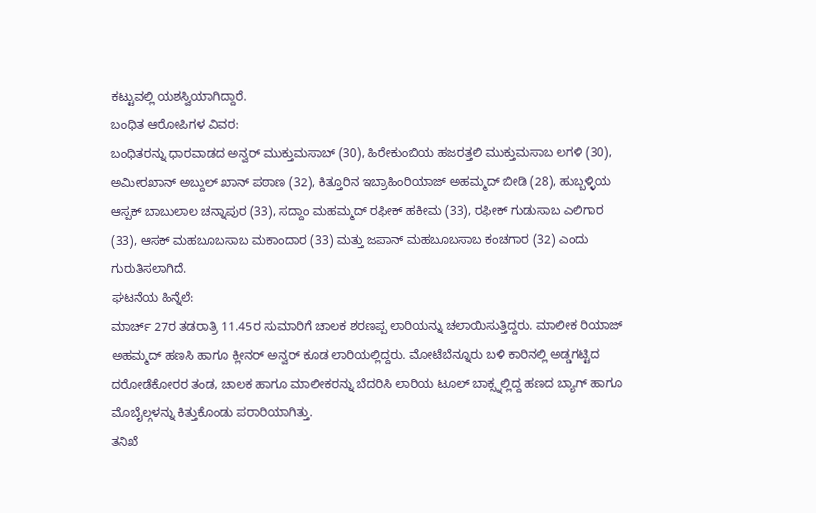ಕಟ್ಟುವಲ್ಲಿ ಯಶಸ್ವಿಯಾಗಿದ್ದಾರೆ.
ಬಂಧಿತ ಆರೋಪಿಗಳ ವಿವರ:
ಬಂಧಿತರನ್ನು ಧಾರವಾಡದ ಅನ್ವರ್ ಮುಕ್ತುಮಸಾಬ್ (30), ಹಿರೇಕುಂಬಿಯ ಹಜರತ್ತಲಿ ಮುಕ್ತುಮಸಾಬ ಲಗಳಿ (30), ಅಮೀರಖಾನ್ ಅಬ್ದುಲ್ ಖಾನ್ ಪಠಾಣ (32), ಕಿತ್ತೂರಿನ ಇಬ್ರಾಹಿಂರಿಯಾಜ್ ಅಹಮ್ಮದ್ ಬೀಡಿ (28), ಹುಬ್ಬಳ್ಳಿಯ ಆಸ್ಪಕ್ ಬಾಬುಲಾಲ ಚನ್ನಾಪುರ (33), ಸದ್ದಾಂ ಮಹಮ್ಮದ್ ರಫೀಕ್ ಹಕೀಮ (33), ರಫೀಕ್ ಗುಡುಸಾಬ ಎಲಿಗಾರ (33), ಆಸಕ್ ಮಹಬೂಬಸಾಬ ಮಕಾಂದಾರ (33) ಮತ್ತು ಜಪಾನ್ ಮಹಬೂಬಸಾಬ ಕಂಚಗಾರ (32) ಎಂದು ಗುರುತಿಸಲಾಗಿದೆ.
ಘಟನೆಯ ಹಿನ್ನೆಲೆ:
ಮಾರ್ಚ್ 27ರ ತಡರಾತ್ರಿ 11.45ರ ಸುಮಾರಿಗೆ ಚಾಲಕ ಶರಣಪ್ಪ ಲಾರಿಯನ್ನು ಚಲಾಯಿಸುತ್ತಿದ್ದರು. ಮಾಲೀಕ ರಿಯಾಜ್ ಅಹಮ್ಮದ್ ಹಣಸಿ ಹಾಗೂ ಕ್ಲೀನರ್ ಅನ್ವರ್ ಕೂಡ ಲಾರಿಯಲ್ಲಿದ್ದರು. ಮೋಟೆಬೆನ್ನೂರು ಬಳಿ ಕಾರಿನಲ್ಲಿ ಅಡ್ಡಗಟ್ಟಿದ ದರೋಡೆಕೋರರ ತಂಡ, ಚಾಲಕ ಹಾಗೂ ಮಾಲೀಕರನ್ನು ಬೆದರಿಸಿ ಲಾರಿಯ ಟೂಲ್ ಬಾಕ್ಸ್ನಲ್ಲಿದ್ದ ಹಣದ ಬ್ಯಾಗ್ ಹಾಗೂ ಮೊಬೈಲ್ಗಳನ್ನು ಕಿತ್ತುಕೊಂಡು ಪರಾರಿಯಾಗಿತ್ತು.
ತನಿಖೆ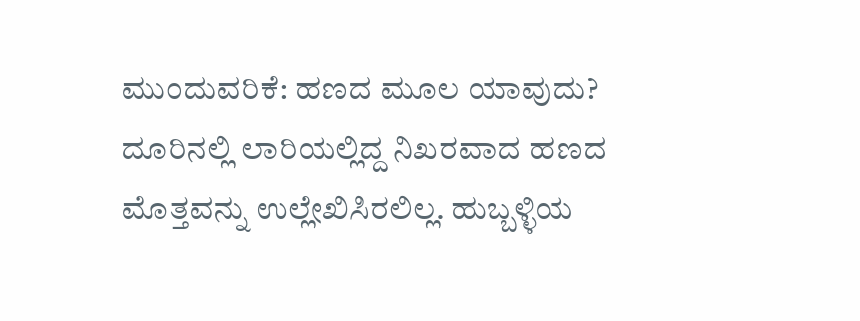ಮುಂದುವರಿಕೆ: ಹಣದ ಮೂಲ ಯಾವುದು?
ದೂರಿನಲ್ಲಿ ಲಾರಿಯಲ್ಲಿದ್ದ ನಿಖರವಾದ ಹಣದ ಮೊತ್ತವನ್ನು ಉಲ್ಲೇಖಿಸಿರಲಿಲ್ಲ. ಹುಬ್ಬಳ್ಳಿಯ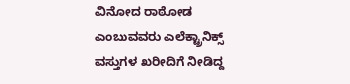ವಿನೋದ ರಾಠೋಡ ಎಂಬುವವರು ಎಲೆಕ್ಟ್ರಾನಿಕ್ಸ್ ವಸ್ತುಗಳ ಖರೀದಿಗೆ ನೀಡಿದ್ದ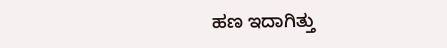ಹಣ ಇದಾಗಿತ್ತು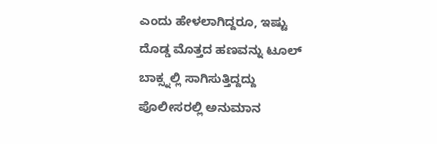ಎಂದು ಹೇಳಲಾಗಿದ್ದರೂ, ಇಷ್ಟು ದೊಡ್ಡ ಮೊತ್ತದ ಹಣವನ್ನು ಟೂಲ್ ಬಾಕ್ಸ್ನಲ್ಲಿ ಸಾಗಿಸುತ್ತಿದ್ದದ್ದು ಪೊಲೀಸರಲ್ಲಿ ಅನುಮಾನ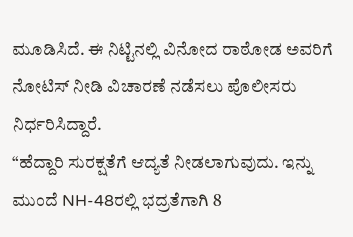ಮೂಡಿಸಿದೆ. ಈ ನಿಟ್ಟಿನಲ್ಲಿ ವಿನೋದ ರಾಠೋಡ ಅವರಿಗೆ ನೋಟಿಸ್ ನೀಡಿ ವಿಚಾರಣೆ ನಡೆಸಲು ಪೊಲೀಸರು ನಿರ್ಧರಿಸಿದ್ದಾರೆ.
“ಹೆದ್ದಾರಿ ಸುರಕ್ಷತೆಗೆ ಆದ್ಯತೆ ನೀಡಲಾಗುವುದು. ಇನ್ನು ಮುಂದೆ NH-48ರಲ್ಲಿ ಭದ್ರತೆಗಾಗಿ 8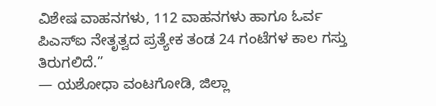ವಿಶೇಷ ವಾಹನಗಳು, 112 ವಾಹನಗಳು ಹಾಗೂ ಓರ್ವ ಪಿಎಸ್ಐ ನೇತೃತ್ವದ ಪ್ರತ್ಯೇಕ ತಂಡ 24 ಗಂಟೆಗಳ ಕಾಲ ಗಸ್ತು ತಿರುಗಲಿದೆ.”
— ಯಶೋಧಾ ವಂಟಗೋಡಿ, ಜಿಲ್ಲಾ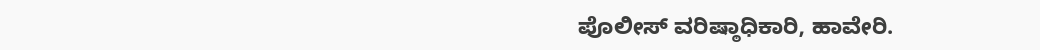ಪೊಲೀಸ್ ವರಿಷ್ಠಾಧಿಕಾರಿ, ಹಾವೇರಿ.